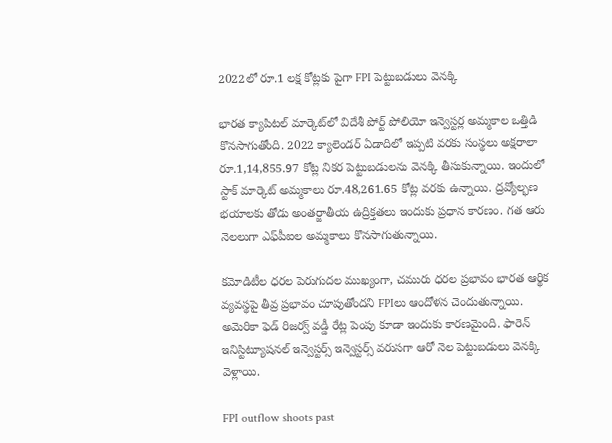2022లో రూ.1 లక్ష కోట్లకు పైగా FPI పెట్టుబడులు వెనక్కి

భారత క్యాపిటల్ మార్కెట్‌లో విదేశీ పోర్ట్ పోలియో ఇన్వెస్టర్ల అమ్మకాల ఒత్తిడి కొనసాగుతోంది. 2022 క్యాలెండర్ ఏడాదిలో ఇప్పటి వరకు సంస్థలు అక్షరాలా రూ.1,14,855.97 కోట్ల నికర పెట్టుబడులను వెనక్కి తీసుకున్నాయి. ఇందులో స్టాక్ మార్కెట్ అమ్మకాలు రూ.48,261.65 కోట్ల వరకు ఉన్నాయి. ద్రవ్యోల్భణ భయాలకు తోడు అంతర్జాతీయ ఉద్రిక్తతలు ఇందుకు ప్రధాన కారణం. గత ఆరు నెలలుగా ఎఫ్‌పీఐల అమ్మకాలు కొనసాగుతున్నాయి.

కమోడిటీల ధరల పెరుగుదల ముఖ్యంగా, చమురు ధరల ప్రభావం భారత ఆర్థిక వ్యవస్థపై తీవ్ర ప్రభావం చూపుతోందని FPIలు ఆందోళన చెందుతున్నాయి. అమెరికా ఫెడ్ రిజర్వ్ వడ్డీ రేట్ల పెంపు కూడా ఇందుకు కారణమైంది. ఫారెన్ ఇనిస్టిట్యూషనల్ ఇన్వెస్టర్స్ ఇన్వెస్టర్స్ వరుసగా ఆరో నెల పెట్టుబడులు వెనక్కి వెళ్లాయి.

FPI outflow shoots past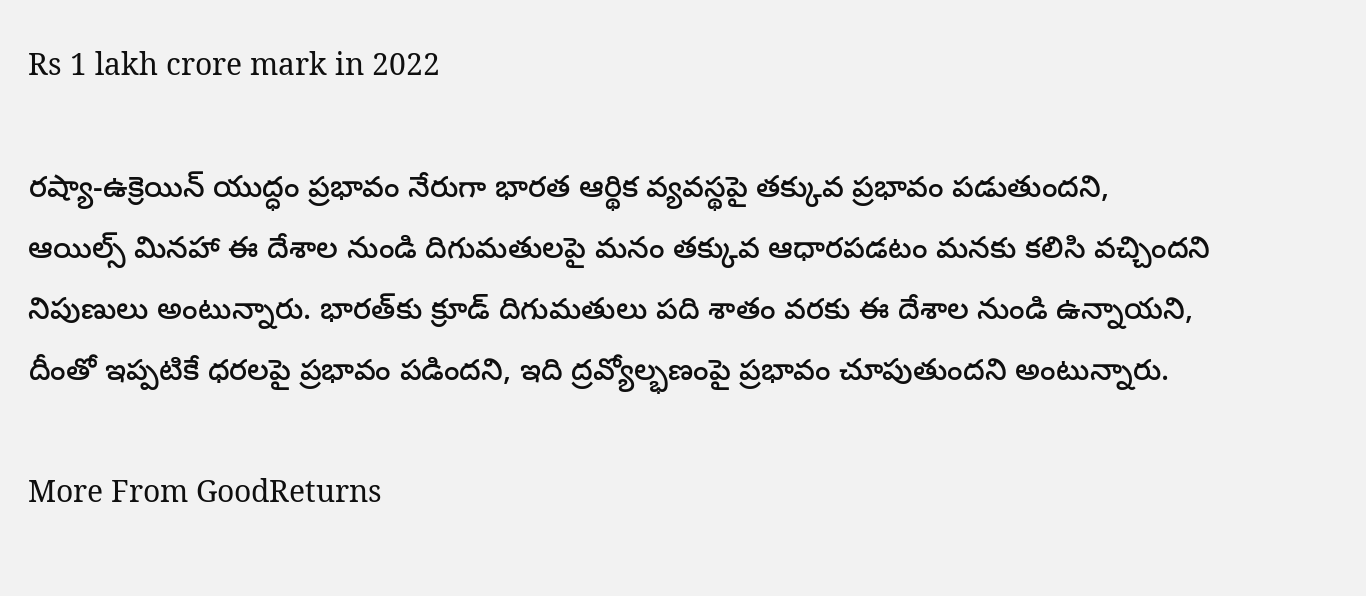Rs 1 lakh crore mark in 2022

రష్యా-ఉక్రెయిన్ యుద్ధం ప్రభావం నేరుగా భారత ఆర్థిక వ్యవస్థపై తక్కువ ప్రభావం పడుతుందని, ఆయిల్స్ మినహా ఈ దేశాల నుండి దిగుమతులపై మనం తక్కువ ఆధారపడటం మనకు కలిసి వచ్చిందని నిపుణులు అంటున్నారు. భారత్‌కు క్రూడ్ దిగుమతులు పది శాతం వరకు ఈ దేశాల నుండి ఉన్నాయని, దీంతో ఇప్పటికే ధరలపై ప్రభావం పడిందని, ఇది ద్రవ్యోల్భణంపై ప్రభావం చూపుతుందని అంటున్నారు.

More From GoodReturns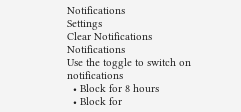Notifications
Settings
Clear Notifications
Notifications
Use the toggle to switch on notifications
  • Block for 8 hours
  • Block for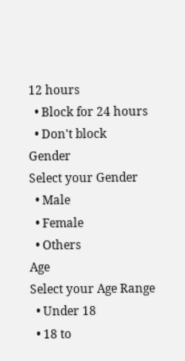12 hours
  • Block for 24 hours
  • Don't block
Gender
Select your Gender
  • Male
  • Female
  • Others
Age
Select your Age Range
  • Under 18
  • 18 to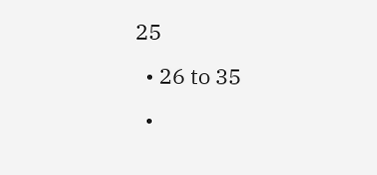25
  • 26 to 35
  •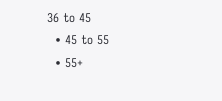36 to 45
  • 45 to 55
  • 55+